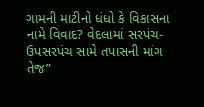ગામની માટીનો ધંધો કે વિકાસના નામે વિવાદ? વેદલામાં સરપંચ-ઉપસરપંચ સામે તપાસની માંગ તેજ”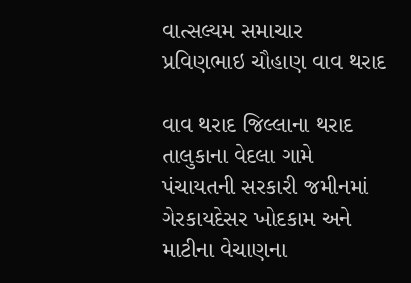વાત્સલ્યમ સમાચાર પ્રવિણભાઇ ચૌહાણ વાવ થરાદ

વાવ થરાદ જિલ્લાના થરાદ તાલુકાના વેદલા ગામે પંચાયતની સરકારી જમીનમાં ગેરકાયદેસર ખોદકામ અને માટીના વેચાણના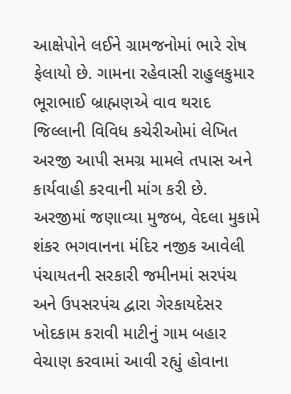આક્ષેપોને લઈને ગ્રામજનોમાં ભારે રોષ ફેલાયો છે. ગામના રહેવાસી રાહુલકુમાર ભૂરાભાઈ બ્રાહ્મણએ વાવ થરાદ જિલ્લાની વિવિધ કચેરીઓમાં લેખિત અરજી આપી સમગ્ર મામલે તપાસ અને કાર્યવાહી કરવાની માંગ કરી છે.
અરજીમાં જણાવ્યા મુજબ, વેદલા મુકામે શંકર ભગવાનના મંદિર નજીક આવેલી પંચાયતની સરકારી જમીનમાં સરપંચ અને ઉપસરપંચ દ્વારા ગેરકાયદેસર ખોદકામ કરાવી માટીનું ગામ બહાર વેચાણ કરવામાં આવી રહ્યું હોવાના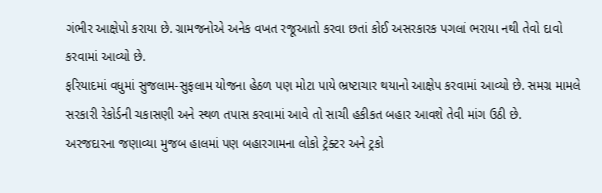ગંભીર આક્ષેપો કરાયા છે. ગ્રામજનોએ અનેક વખત રજૂઆતો કરવા છતાં કોઈ અસરકારક પગલાં ભરાયા નથી તેવો દાવો કરવામાં આવ્યો છે.
ફરિયાદમાં વધુમાં સુજલામ-સુફલામ યોજના હેઠળ પણ મોટા પાયે ભ્રષ્ટાચાર થયાનો આક્ષેપ કરવામાં આવ્યો છે. સમગ્ર મામલે સરકારી રેકોર્ડની ચકાસણી અને સ્થળ તપાસ કરવામાં આવે તો સાચી હકીકત બહાર આવશે તેવી માંગ ઉઠી છે.
અરજદારના જણાવ્યા મુજબ હાલમાં પણ બહારગામના લોકો ટ્રેક્ટર અને ટ્રકો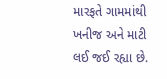મારફતે ગામમાંથી ખનીજ અને માટી લઈ જઈ રહ્યા છે.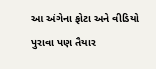આ અંગેના ફોટા અને વીડિયો પુરાવા પણ તૈયાર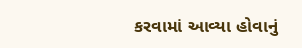કરવામાં આવ્યા હોવાનું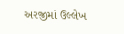અરજીમાં ઉલ્લેખ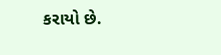કરાયો છે.